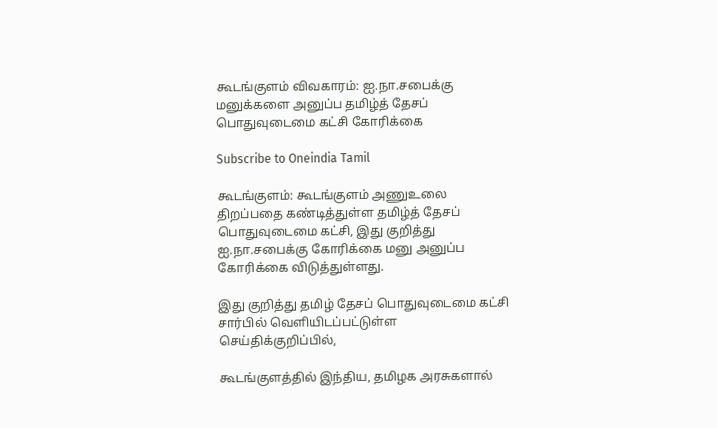கூடங்குளம் விவகாரம்: ஐ.நா.சபைக்கு மனுக்களை அனுப்ப தமிழ்த் தேசப் பொதுவுடைமை கட்சி கோரிக்கை

Subscribe to Oneindia Tamil

கூடங்குளம்: கூடங்குளம் அணுஉலை திறப்பதை கண்டித்துள்ள தமிழ்த் தேசப் பொதுவுடைமை கட்சி, இது குறித்து ஐ.நா.சபைக்கு கோரிக்கை மனு அனுப்ப கோரிக்கை விடுத்துள்ளது.

இது குறித்து தமிழ் தேசப் பொதுவுடைமை கட்சி சார்பில் வெளியிடப்பட்டுள்ள செய்திக்குறிப்பில்,

கூடங்குளத்தில் இந்திய, தமிழக அரசுகளால்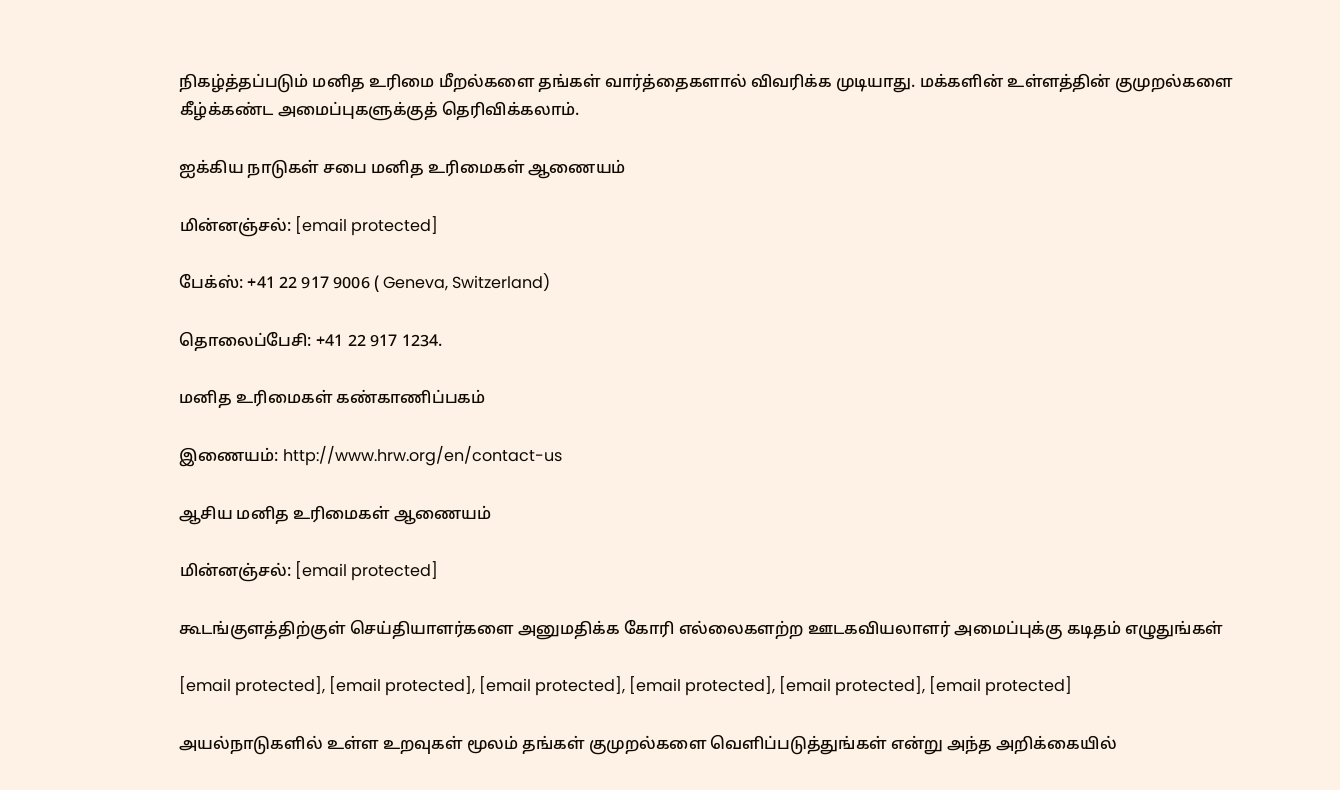நிகழ்த்தப்படும் மனித உரிமை மீறல்களை தங்கள் வார்த்தைகளால் விவரிக்க முடியாது. மக்களின் உள்ளத்தின் குமுறல்களை கீழ்க்கண்ட அமைப்புகளுக்குத் தெரிவிக்கலாம்.

ஐக்கிய நாடுகள் சபை மனித உரிமைகள் ஆணையம்

மின்னஞ்சல்: [email protected]

பேக்ஸ்: +41 22 917 9006 ( Geneva, Switzerland)

தொலைப்பேசி: +41 22 917 1234.

மனித உரிமைகள் கண்காணிப்பகம்

இணையம்: http://www.hrw.org/en/contact-us

ஆசிய மனித உரிமைகள் ஆணையம்

மின்னஞ்சல்: [email protected]

கூடங்குளத்திற்குள் செய்தியாளர்களை அனுமதிக்க கோரி எல்லைகளற்ற ஊடகவியலாளர் அமைப்புக்கு கடிதம் எழுதுங்கள்

[email protected], [email protected], [email protected], [email protected], [email protected], [email protected]

அயல்நாடுகளில் உள்ள உறவுகள் மூலம் தங்கள் குமுறல்களை வெளிப்படுத்துங்கள் என்று அந்த அறிக்கையில்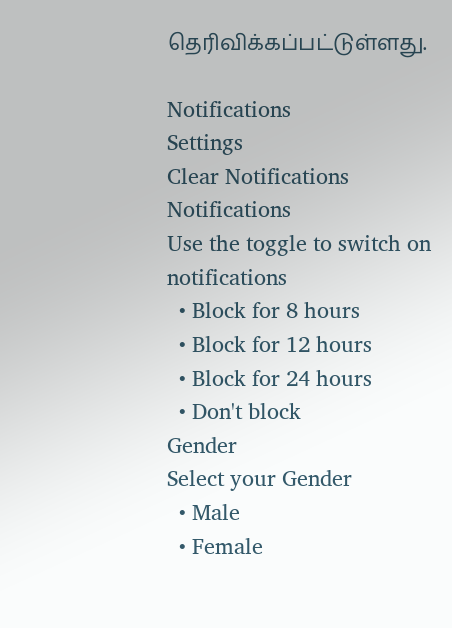தெரிவிக்கப்பட்டுள்ளது.

Notifications
Settings
Clear Notifications
Notifications
Use the toggle to switch on notifications
  • Block for 8 hours
  • Block for 12 hours
  • Block for 24 hours
  • Don't block
Gender
Select your Gender
  • Male
  • Female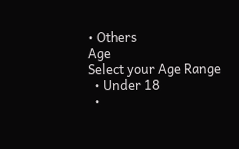• Others
Age
Select your Age Range
  • Under 18
  •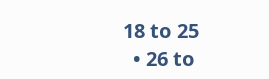18 to 25
  • 26 to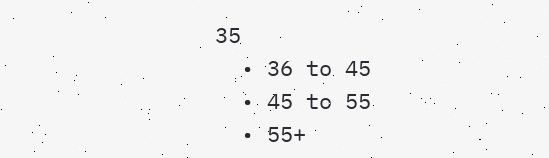35
  • 36 to 45
  • 45 to 55
  • 55+